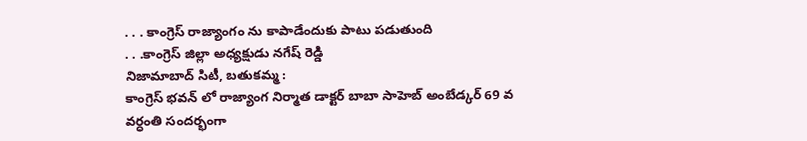. . . కాంగ్రెస్ రాజ్యాంగం ను కాపాడేందుకు పాటు పడుతుంది
. . .కాంగ్రెస్ జిల్లా అధ్యక్షుడు నగేష్ రెడ్డి
నిజామాబాద్ సిటీ, బతుకమ్మ :
కాంగ్రెస్ భవన్ లో రాజ్యాంగ నిర్మాత డాక్టర్ బాబా సాహెబ్ అంబేడ్కర్ 69 వ వర్ధంతి సందర్భంగా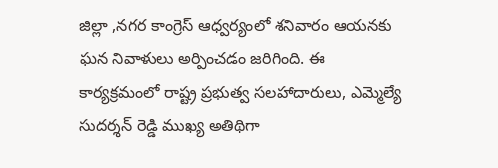జిల్లా ,నగర కాంగ్రెస్ ఆధ్వర్యంలో శనివారం ఆయనకు ఘన నివాళులు అర్పించడం జరిగింది. ఈ కార్యక్రమంలో రాష్ట్ర ప్రభుత్వ సలహాదారులు, ఎమ్మెల్యే సుదర్శన్ రెడ్డి ముఖ్య అతిథిగా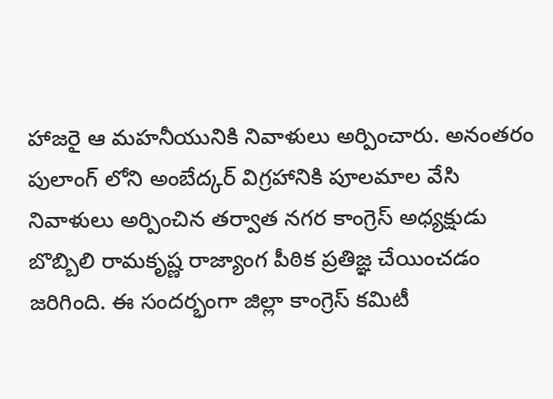హాజరై ఆ మహనీయునికి నివాళులు అర్పించారు. అనంతరం పులాంగ్ లోని అంబేద్కర్ విగ్రహానికి పూలమాల వేసి నివాళులు అర్పించిన తర్వాత నగర కాంగ్రెస్ అధ్యక్షుడు బొబ్బిలి రామకృష్ణ రాజ్యాంగ పీఠిక ప్రతిజ్ఞ చేయించడం జరిగింది. ఈ సందర్భంగా జిల్లా కాంగ్రెస్ కమిటీ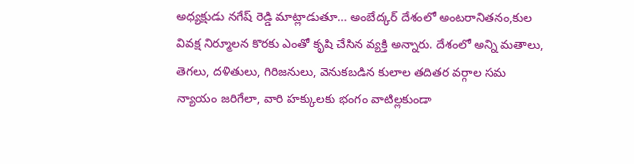అధ్యక్షుడు నగేష్ రెడ్డి మాట్లాడుతూ… అంబేద్కర్ దేశంలో అంటరానితనం,కుల వివక్ష నిర్మూలన కొరకు ఎంతో కృషి చేసిన వ్యక్తి అన్నారు. దేశంలో అన్ని మతాలు, తెగలు, దళితులు, గిరిజనులు, వెనుకబడిన కులాల తదితర వర్గాల సమ న్యాయం జరిగేలా, వారి హక్కులకు భంగం వాటిల్లకుండా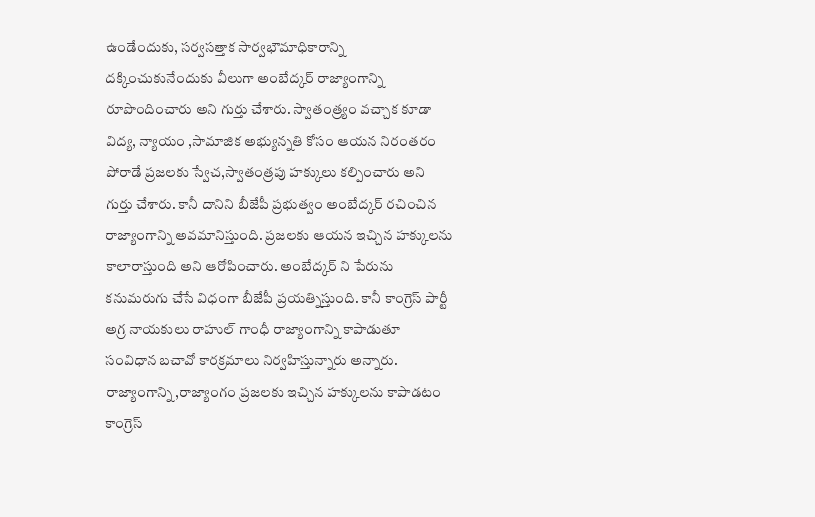ఉండేందుకు, సర్వసత్తాక సార్వభౌమాధికారాన్ని దక్కించుకునేందుకు వీలుగా అంబేద్కర్ రాజ్యాంగాన్ని రూపొందించారు అని గుర్తు చేశారు. స్వాతంత్ర్యం వచ్చాక కూడా విద్య, న్యాయం ,సామాజిక అభ్యున్నతి కోసం ఆయన నిరంతరం పోరాడే ప్రజలకు స్వేచ,స్వాతంత్రపు హక్కులు కల్పించారు అని గుర్తు చేశారు. కానీ దానిని బీజేపీ ప్రభుత్వం అంబేద్కర్ రచించిన రాజ్యాంగాన్ని అవమానిస్తుంది. ప్రజలకు ఆయన ఇచ్చిన హక్కులను కాలారాస్తుంది అని ఆరోపించారు. అంబేద్కర్ ని పేరును కనుమరుగు చేసే విధంగా బీజేపీ ప్రయత్నిస్తుంది. కానీ కాంగ్రెస్ పార్టీ అగ్ర నాయకులు రాహుల్ గాంధీ రాజ్యాంగాన్ని కాపాడుతూ సంవిధాన బచావో కారక్రమాలు నిర్వహిస్తున్నారు అన్నారు. రాజ్యాంగాన్ని,రాజ్యాంగం ప్రజలకు ఇచ్చిన హక్కులను కాపాడటం కాంగ్రెస్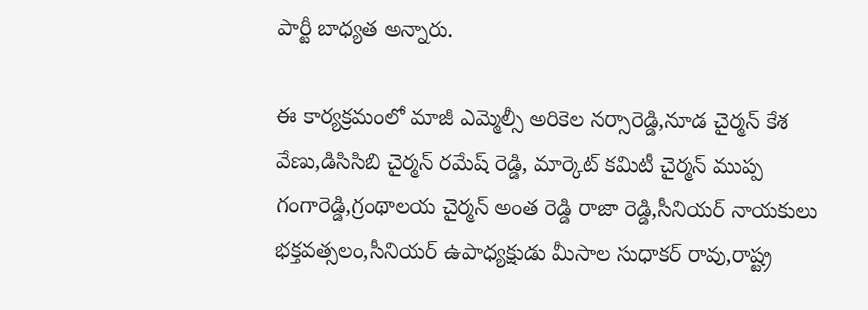పార్టీ బాధ్యత అన్నారు.

ఈ కార్యక్రమంలో మాజీ ఎమ్మెల్సీ అరికెల నర్సారెడ్డి,నూడ చైర్మన్ కేశ వేణు,డిసిసిబి చైర్మన్ రమేష్ రెడ్డి, మార్కెట్ కమిటీ చైర్మన్ ముప్ప గంగారెడ్డి,గ్రంథాలయ చైర్మన్ అంత రెడ్డి రాజా రెడ్డి,సీనియర్ నాయకులు భక్తవత్సలం,సీనియర్ ఉపాధ్యక్షుడు మీసాల సుధాకర్ రావు,రాష్ట్ర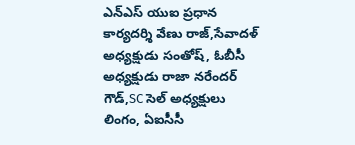ఎన్ఎస్ యుఐ ప్రధాన కార్యదర్శి వేణు రాజ్,సేవాదళ్ అధ్యక్షుడు సంతోష్, ఓబీసీ అధ్యక్షుడు రాజా నరేందర్ గౌడ్,SC సెల్ అధ్యక్షులు లింగం, ఏఐసీసీ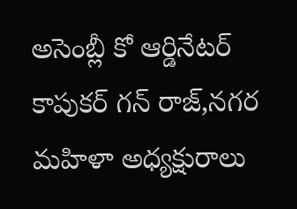అసెంబ్లీ కో ఆర్డినేటర్ కాపుకర్ గన్ రాజ్,నగర మహిళా అధ్యక్షురాలు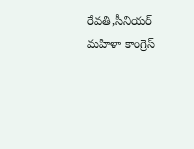రేవతి,సీనియర్ మహిళా కాంగ్రెస్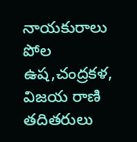నాయకురాలు పోల ఉష,చంద్రకళ, విజయ రాణి తదితరులు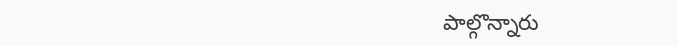పాల్గొన్నారు